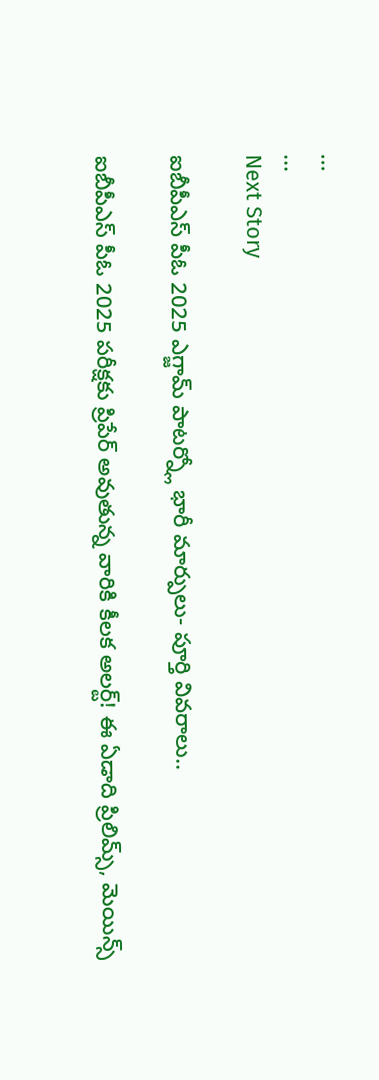...
...
Next Story

ఐబీపీఎస్ పీఓ 2025 ఎగ్జామ్ పాటర్న్లో భారీ మార్పులు- పూర్తి వివరాలు..

ఐబీపీఎస్ పీఓ 2025 పరీక్షకు ప్రిపేర్ అవుతున్న వారికి కీలక అలర్ట్! ఈ ఏడాది ప్రిలిమ్స్, మెయిన్స్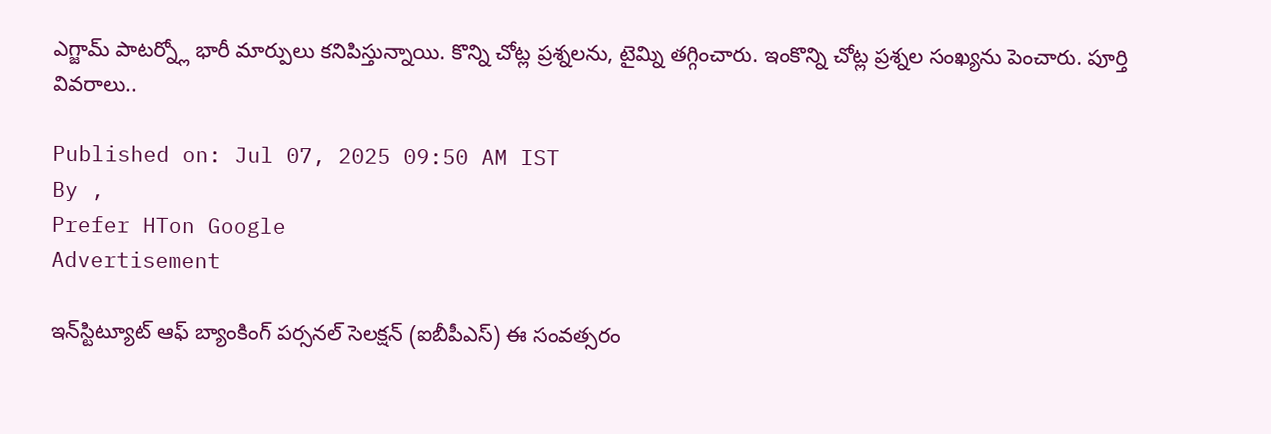ఎగ్జామ్ పాటర్న్లో భారీ మార్పులు కనిపిస్తున్నాయి. కొన్ని చోట్ల ప్రశ్నలను, టైమ్ని తగ్గించారు. ఇంకొన్ని చోట్ల ప్రశ్నల సంఖ్యను పెంచారు. పూర్తి వివరాలు..

Published on: Jul 07, 2025 09:50 AM IST
By ,
Prefer HTon Google
Advertisement

ఇన్‌స్టిట్యూట్ ఆఫ్ బ్యాంకింగ్ పర్సనల్ సెలక్షన్ (ఐబీపీఎస్) ఈ సంవత్సరం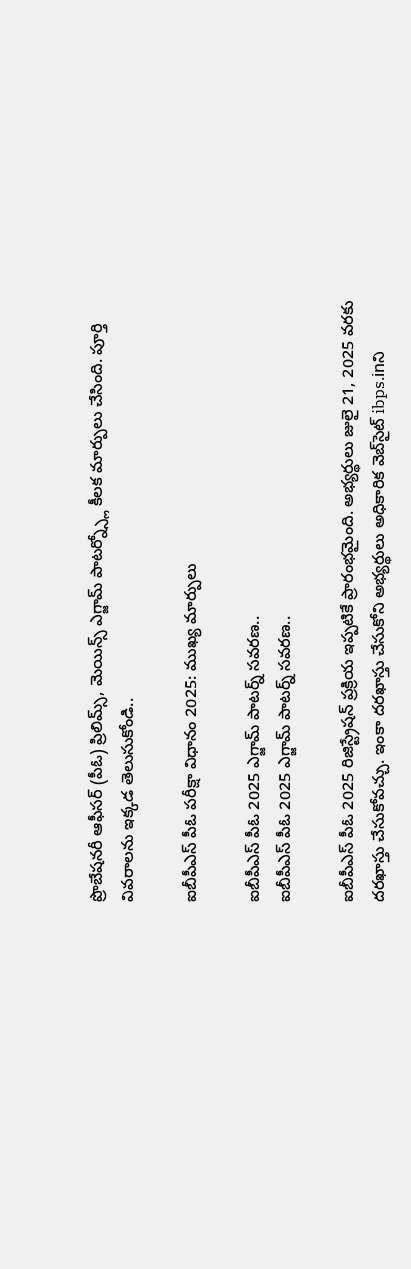ప్రొబేషనరీ ఆఫీసర్ (పీఓ) ప్రిలిమ్స్, మెయిన్స్ ఎగ్జామ్ పాటర్న్స్లో కీలక మార్పులు చేసింది. పూర్తి వివరాలను ఇక్కడ తెలుసుకోండి..

ఐబీపీఎస్ పీఓ పరీక్షా విధానం 2025: ముఖ్య మార్పులు

ఐబీపీఎస్ పీఓ 2025 ఎగ్జామ్ పాటర్న్ సవరణ..
ఐబీపీఎస్ పీఓ 2025 ఎగ్జామ్ పాటర్న్ సవరణ..

ఐబీపీఎస్ పీఓ 2025 రిజిస్ట్రేషన్ ప్రక్రియ ఇప్పటికే ప్రారంభమైంది. అభ్యర్థులు జులై 21, 2025 వరకు దరఖాస్తు చేసుకోవచ్చు. ఇంకా దరఖాస్తు చేసుకోని అభ్యర్థులు అధికారిక వెబ్‌సైట్ ibps.inని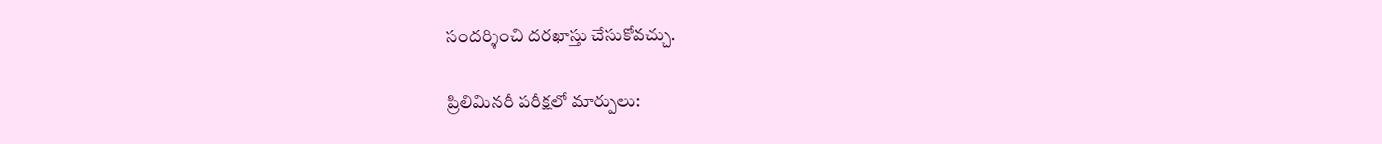సందర్శించి దరఖాస్తు చేసుకోవచ్చు.

ప్రిలిమినరీ పరీక్షలో మార్పులు: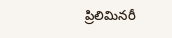ప్రిలిమినరీ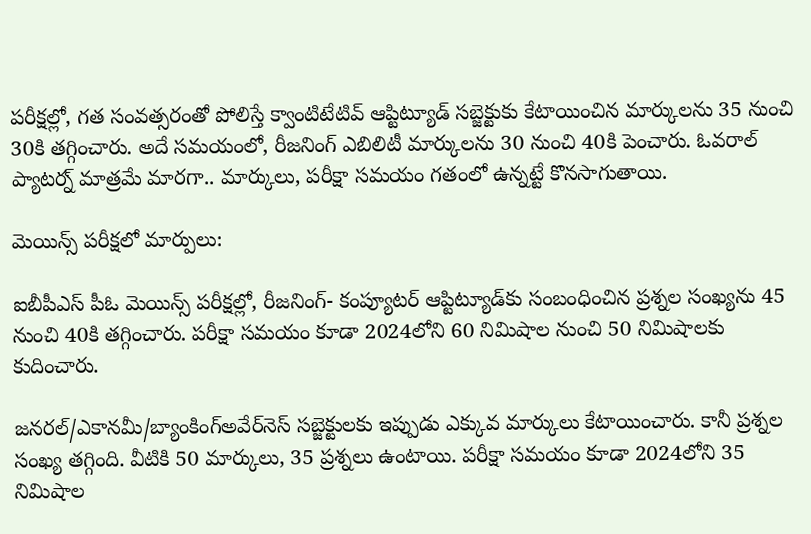పరీక్షల్లో, గత సంవత్సరంతో పోలిస్తే క్వాంటిటేటివ్ ఆప్టిట్యూడ్ సబ్జెక్టుకు కేటాయించిన మార్కులను 35 నుంచి 30కి తగ్గించారు. అదే సమయంలో, రీజనింగ్ ఎబిలిటీ మార్కులను 30 నుంచి 40కి పెంచారు. ఓవరాల్ ప్యాటర్న్ మాత్రమే మారగా.. మార్కులు, పరీక్షా సమయం గతంలో ఉన్నట్టే కొనసాగుతాయి.

మెయిన్స్ పరీక్షలో మార్పులు:

ఐబీపీఎస్ పీఓ మెయిన్స్ పరీక్షల్లో, రీజనింగ్- కంప్యూటర్ ఆప్టిట్యూడ్‌కు సంబంధించిన ప్రశ్నల సంఖ్యను 45 నుంచి 40కి తగ్గించారు. పరీక్షా సమయం కూడా 2024లోని 60 నిమిషాల నుంచి 50 నిమిషాలకు కుదించారు.

జనరల్/ఎకానమీ/బ్యాంకింగ్అవేర్‌నెస్ సబ్జెక్టులకు ఇప్పుడు ఎక్కువ మార్కులు కేటాయించారు. కానీ ప్రశ్నల సంఖ్య తగ్గింది. వీటికి 50 మార్కులు, 35 ప్రశ్నలు ఉంటాయి. పరీక్షా సమయం కూడా 2024లోని 35 నిమిషాల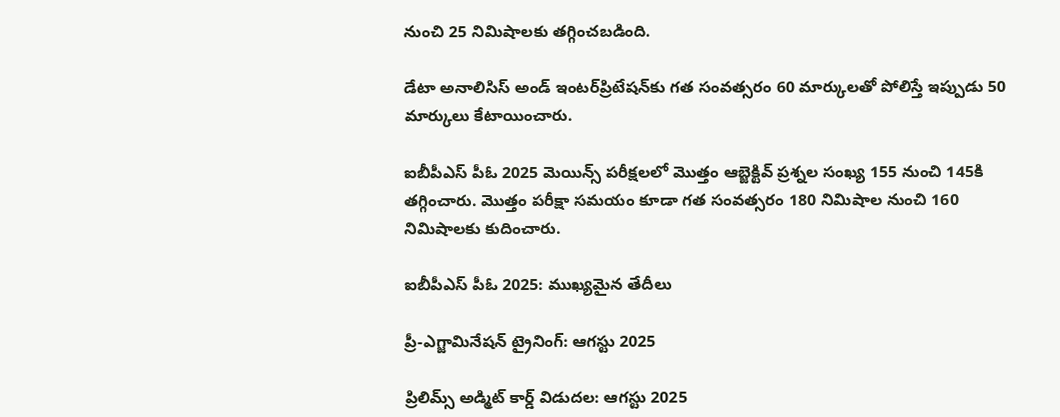నుంచి 25 నిమిషాలకు తగ్గించబడింది.

డేటా అనాలిసిస్ అండ్ ఇంటర్‌ప్రిటేషన్‌కు గత సంవత్సరం 60 మార్కులతో పోలిస్తే ఇప్పుడు 50 మార్కులు కేటాయించారు.

ఐబీపీఎస్ పీఓ 2025 మెయిన్స్ పరీక్షలలో మొత్తం ఆబ్జెక్టివ్ ప్రశ్నల సంఖ్య 155 నుంచి 145కి తగ్గించారు. మొత్తం పరీక్షా సమయం కూడా గత సంవత్సరం 180 నిమిషాల నుంచి 160 నిమిషాలకు కుదించారు.

ఐబీపీఎస్ పీఓ 2025: ముఖ్యమైన తేదీలు

ప్రీ-ఎగ్జామినేషన్ ట్రైనింగ్: ఆగస్టు 2025

ప్రిలిమ్స్ అడ్మిట్ కార్డ్ విడుదల: ఆగస్టు 2025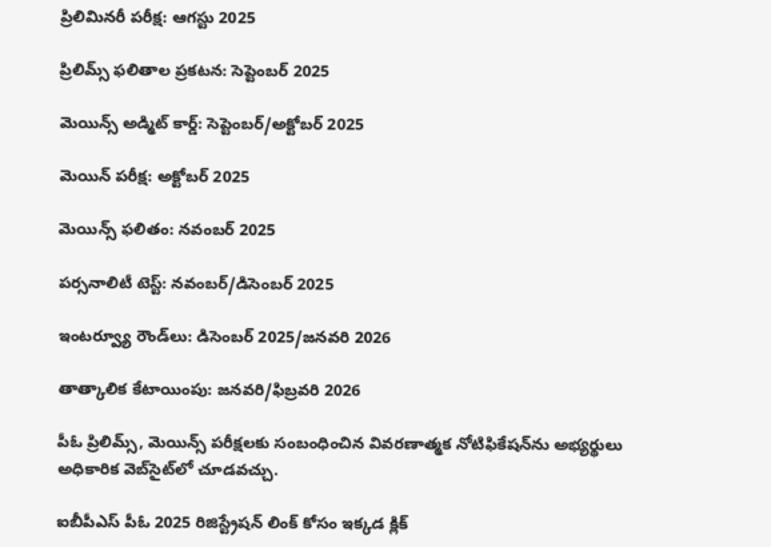ప్రిలిమినరీ పరీక్ష: ఆగస్టు 2025

ప్రిలిమ్స్ ఫలితాల ప్రకటన: సెప్టెంబర్ 2025

మెయిన్స్ అడ్మిట్ కార్డ్: సెప్టెంబర్/అక్టోబర్ 2025

మెయిన్ పరీక్ష: అక్టోబర్ 2025

మెయిన్స్ ఫలితం: నవంబర్ 2025

పర్సనాలిటీ టెస్ట్: నవంబర్/డిసెంబర్ 2025

ఇంటర్వ్యూ రౌండ్‌లు: డిసెంబర్ 2025/జనవరి 2026

తాత్కాలిక కేటాయింపు: జనవరి/ఫిబ్రవరి 2026

పీఓ ప్రిలిమ్స్, మెయిన్స్ పరీక్షలకు సంబంధించిన వివరణాత్మక నోటిఫికేషన్‌ను అభ్యర్థులు అధికారిక వెబ్‌సైట్‌లో చూడవచ్చు.

ఐబీపీఎస్ పీఓ 2025 రిజిస్ట్రేషన్ లింక్ కోసం ఇక్కడ క్లిక్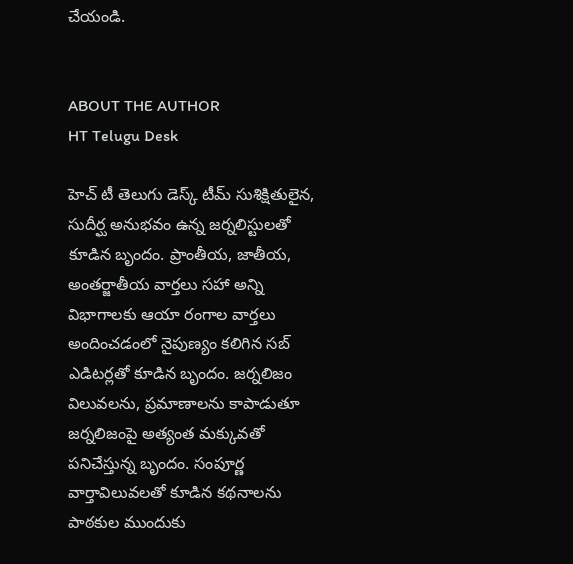చేయండి.


ABOUT THE AUTHOR
HT Telugu Desk

హెచ్ టీ తెలుగు డెస్క్ టీమ్ సుశిక్షితులైన, సుదీర్ఘ అనుభవం ఉన్న జర్నలిస్టులతో కూడిన బృందం. ప్రాంతీయ, జాతీయ, అంతర్జాతీయ వార్తలు సహా అన్ని విభాగాలకు ఆయా రంగాల వార్తలు అందించడంలో నైపుణ్యం కలిగిన సబ్ ఎడిటర్లతో కూడిన బృందం. జర్నలిజం విలువలను, ప్రమాణాలను కాపాడుతూ జర్నలిజంపై అత్యంత మక్కువతో పనిచేస్తున్న బృందం. సంపూర్ణ వార్తావిలువలతో కూడిన కథనాలను పాఠకుల ముందుకు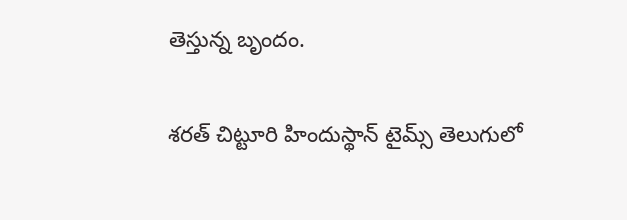తెస్తున్న బృందం.

శరత్ చిట్టూరి హిందుస్థాన్ టైమ్స్ తెలుగులో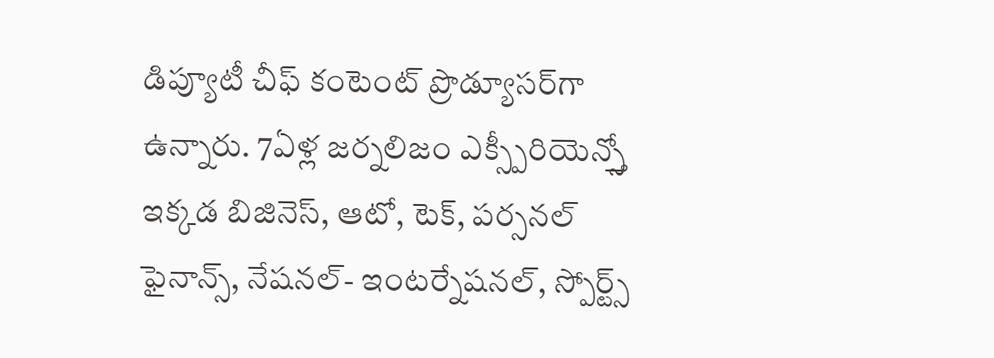డిప్యూటీ చీఫ్ కంటెంట్ ప్రొడ్యూసర్‌గా ఉన్నారు. 7ఏళ్ల జర్నలిజం ఎక్స్పీరియెన్స్తో ఇక్కడ బిజినెస్, ఆటో, టెక్, పర్సనల్ ఫైనాన్స్, నేషనల్- ఇంటర్నేషనల్, స్పోర్ట్స్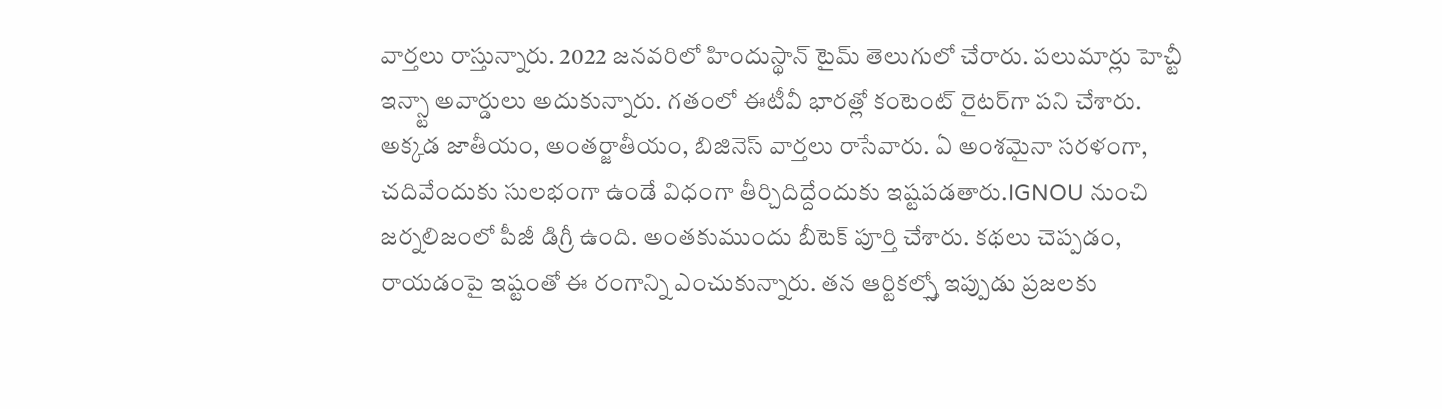వార్తలు రాస్తున్నారు. 2022 జనవరిలో హిందుస్థాన్ టైమ్ తెలుగులో చేరారు. పలుమార్లు హెచ్టీ ఇన్స్టా అవార్డులు అదుకున్నారు. గతంలో ఈటీవీ భారత్లో కంటెంట్ రైటర్‌గా పని చేశారు. అక్కడ జాతీయం, అంతర్జాతీయం, బిజినెస్ వార్తలు రాసేవారు. ఏ అంశమైనా సరళంగా, చదివేందుకు సులభంగా ఉండే విధంగా తీర్చిదిద్దేందుకు ఇష్టపడతారు.IGNOU నుంచి జర్నలిజంలో పీజీ డిగ్రీ ఉంది. అంతకుముందు బీటెక్ పూర్తి చేశారు. కథలు చెప్పడం, రాయడంపై ఇష్టంతో ఈ రంగాన్ని ఎంచుకున్నారు. తన ఆర్టికల్స్తో ఇప్పుడు ప్రజలకు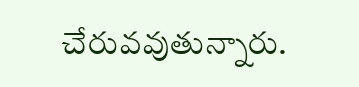చేరువవుతున్నారు.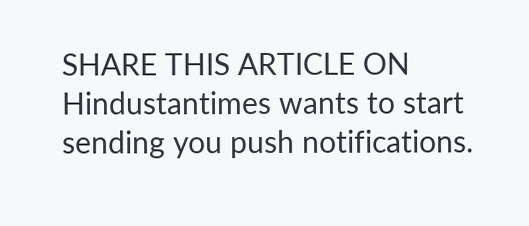SHARE THIS ARTICLE ON
Hindustantimes wants to start sending you push notifications.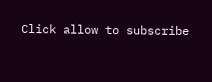Click allow to subscribe